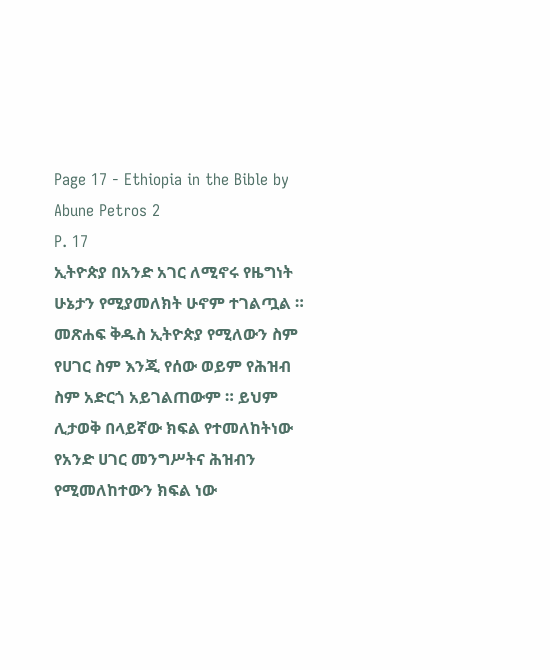Page 17 - Ethiopia in the Bible by Abune Petros 2
P. 17
ኢትዮጵያ በአንድ አገር ለሚኖሩ የዜግነት ሁኔታን የሚያመለክት ሁኖም ተገልጧል ።
መጽሐፍ ቅዱስ ኢትዮጵያ የሚለውን ስም የሀገር ስም እንጂ የሰው ወይም የሕዝብ ስም አድርጎ አይገልጠውም ። ይህም
ሊታወቅ በላይኛው ክፍል የተመለከትነው የአንድ ሀገር መንግሥትና ሕዝብን የሚመለከተውን ክፍል ነው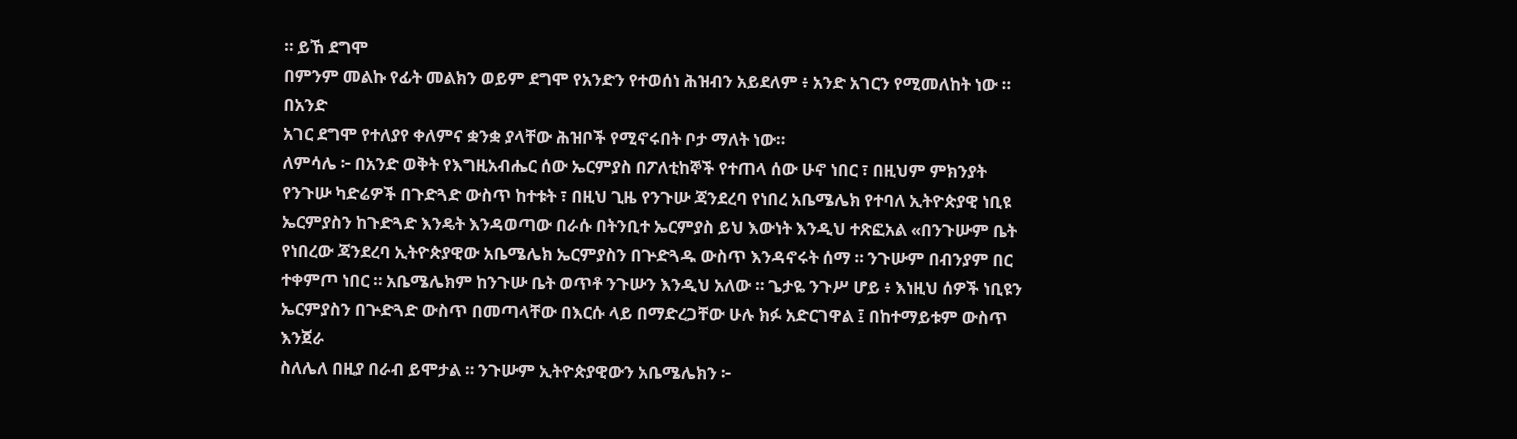። ይኸ ደግሞ
በምንም መልኩ የፊት መልክን ወይም ደግሞ የአንድን የተወሰነ ሕዝብን አይደለም ፥ አንድ አገርን የሚመለከት ነው ። በአንድ
አገር ደግሞ የተለያየ ቀለምና ቋንቋ ያላቸው ሕዝቦች የሚኖሩበት ቦታ ማለት ነው።
ለምሳሌ ፦ በአንድ ወቅት የእግዚአብሔር ሰው ኤርምያስ በፖለቲከኞች የተጠላ ሰው ሁኖ ነበር ፣ በዚህም ምክንያት
የንጉሡ ካድሬዎች በጉድጓድ ውስጥ ከተቱት ፣ በዚህ ጊዜ የንጉሡ ጃንደረባ የነበረ አቤሜሌክ የተባለ ኢትዮጵያዊ ነቢዩ
ኤርምያስን ከጉድጓድ እንዴት እንዳወጣው በራሱ በትንቢተ ኤርምያስ ይህ እውነት እንዲህ ተጽፎአል «በንጉሡም ቤት
የነበረው ጃንደረባ ኢትዮጵያዊው አቤሜሌክ ኤርምያስን በጕድጓዱ ውስጥ እንዳኖሩት ሰማ ። ንጉሡም በብንያም በር
ተቀምጦ ነበር ። አቤሜሌክም ከንጉሡ ቤት ወጥቶ ንጉሡን እንዲህ አለው ። ጌታዬ ንጉሥ ሆይ ፥ እነዚህ ሰዎች ነቢዩን
ኤርምያስን በጕድጓድ ውስጥ በመጣላቸው በእርሱ ላይ በማድረጋቸው ሁሉ ክፉ አድርገዋል ፤ በከተማይቱም ውስጥ እንጀራ
ስለሌለ በዚያ በራብ ይሞታል ። ንጉሡም ኢትዮጵያዊውን አቤሜሌክን ፦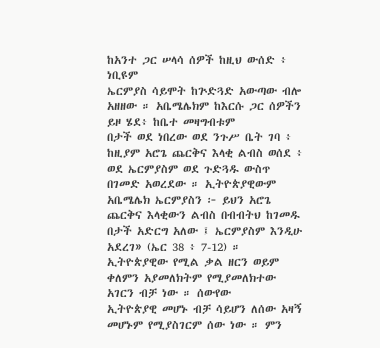ከአንተ ጋር ሠላሳ ሰዎች ከዚህ ውሰድ ፥ ነቢዩም
ኤርምያስ ሳይሞት ከጕድጓድ አውጣው ብሎ አዘዘው ። አቤሜሌክም ከእርሱ ጋር ሰዎችን ይዞ ሄደ፥ ከቤተ መዛግብቱም
በታች ወደ ነበረው ወደ ንጉሥ ቤት ገባ ፥ ከዚያም አሮጌ ጨርቅና እላቂ ልብስ ወሰደ ፥ ወደ ኤርምያስም ወደ ጉድጓዱ ውስጥ
በገመድ አወረደው ። ኢትዮጵያዊውም አቤሜሌክ ኤርምያስን ፦ ይህን አሮጌ ጨርቅና እላቂውን ልብስ በብብትህ ከገመዱ
በታች አድርግ አለው ፤ ኤርምያስም እንዲሁ አደረገ» (ኤር 38 ፥ 7-12) ።
ኢትዮጵያዊው የሚል ቃል ዘርን ወይም ቀለምን አያመለክትም የሚያመለክተው አገርን ብቻ ነው ። ሰውየው
ኢትዮጵያዊ መሆኑ ብቻ ሳይሆን ለሰው አዛኝ መሆኑም የሚያስገርም ሰው ነው ። ምን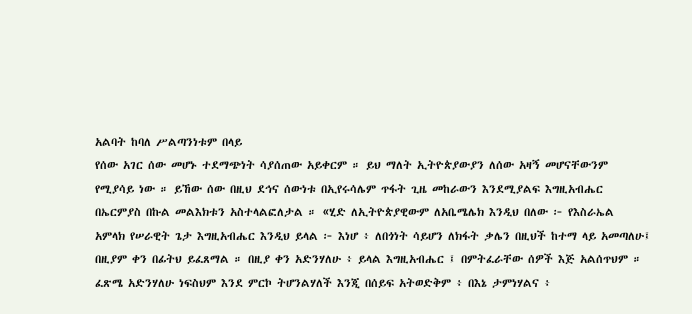አልባት ከባለ ሥልጣንነቱም በላይ
የሰው አገር ሰው መሆኑ ተደማጭነት ሳያሰጠው አይቀርም ። ይህ ማለት ኢትዮጵያውያን ለሰው አዛኝ መሆናቸውንም
የሚያሳይ ነው ። ይኸው ሰው በዚህ ደኅና ሰውነቱ በኢየሩሳሌም ጥፋት ጊዜ መከራውን እንደሚያልፍ እግዚአብሔር
በኤርምያስ በኩል መልእክቱን አስተላልፎለታል ። «ሂድ ለኢትዮጵያዊውም ለአቤሜሌክ እንዲህ በለው ፦ የእስራኤል
አምላክ የሠራዊት ጌታ እግዚአብሔር እንዲህ ይላል ፦ እነሆ ፥ ለበጎነት ሳይሆን ለክፋት ቃሌን በዚህች ከተማ ላይ አመጣለሁ፤
በዚያም ቀን በፊትህ ይፈጸማል ። በዚያ ቀን አድንሃለሁ ፥ ይላል እግዚአብሔር ፤ በምትፈራቸው ሰዎች እጅ አልሰጥህም ።
ፈጽሜ አድንሃለሁ ነፍስህም እንደ ምርኮ ትሆንልሃለች እንጂ በሰይፍ አትወድቅም ፥ በእኔ ታምነሃልና ፥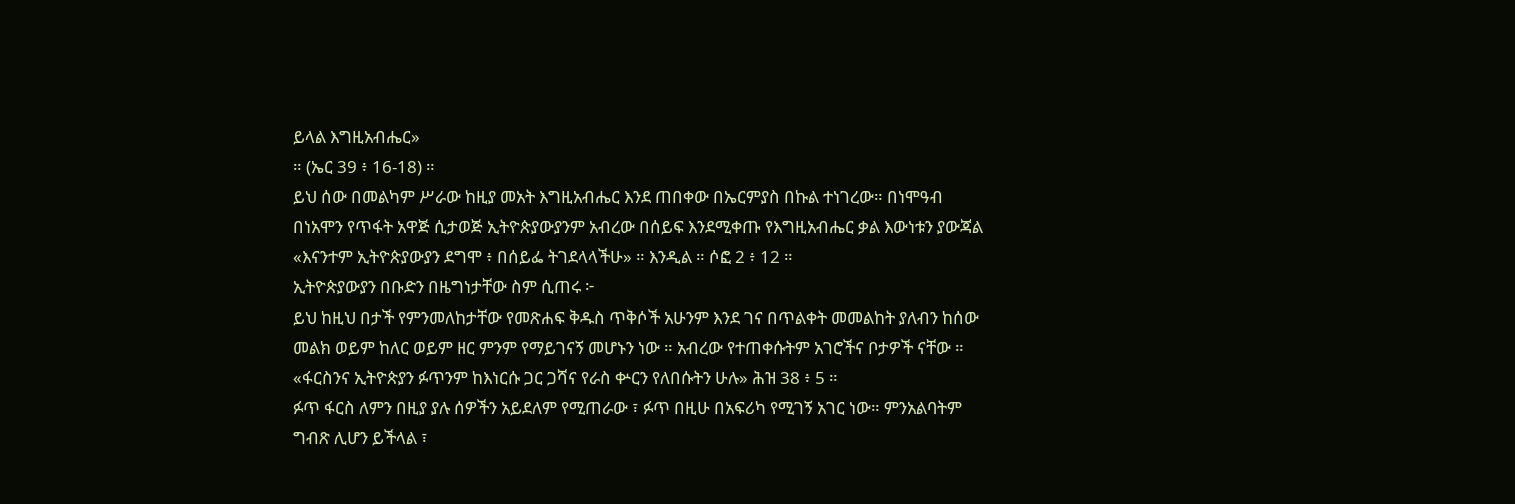ይላል እግዚአብሔር»
። (ኤር 39 ፥ 16-18) ።
ይህ ሰው በመልካም ሥራው ከዚያ መአት እግዚአብሔር እንደ ጠበቀው በኤርምያስ በኩል ተነገረው። በነሞዓብ
በነአሞን የጥፋት አዋጅ ሲታወጅ ኢትዮጵያውያንም አብረው በሰይፍ እንደሚቀጡ የእግዚአብሔር ቃል እውነቱን ያውጃል
«እናንተም ኢትዮጵያውያን ደግሞ ፥ በሰይፌ ትገደላላችሁ» ። እንዲል ። ሶፎ 2 ፥ 12 ።
ኢትዮጵያውያን በቡድን በዜግነታቸው ስም ሲጠሩ ፦
ይህ ከዚህ በታች የምንመለከታቸው የመጽሐፍ ቅዱስ ጥቅሶች አሁንም እንደ ገና በጥልቀት መመልከት ያለብን ከሰው
መልክ ወይም ከለር ወይም ዘር ምንም የማይገናኝ መሆኑን ነው ። አብረው የተጠቀሱትም አገሮችና ቦታዎች ናቸው ።
«ፋርስንና ኢትዮጵያን ፉጥንም ከእነርሱ ጋር ጋሻና የራስ ቍርን የለበሱትን ሁሉ» ሕዝ 38 ፥ 5 ።
ፉጥ ፋርስ ለምን በዚያ ያሉ ሰዎችን አይደለም የሚጠራው ፣ ፉጥ በዚሁ በአፍሪካ የሚገኝ አገር ነው። ምንአልባትም
ግብጽ ሊሆን ይችላል ፣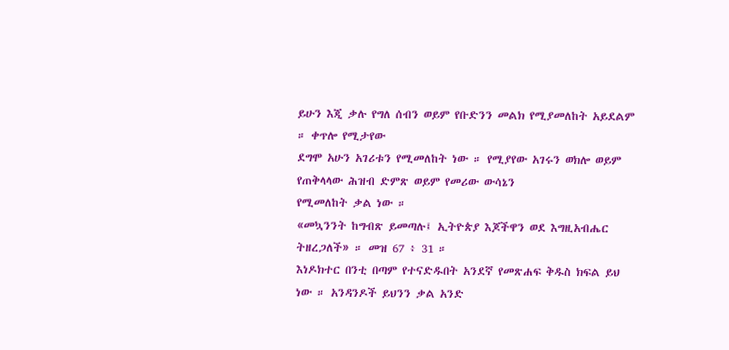ይሁን እጂ ቃሉ የግለ ሰብን ወይም የቡድንን መልክ የሚያመለከት አይደልም ። ቀጥሎ የሚታየው
ደግሞ አሁን አገሪቱን የሚመለከት ነው ። የሚያየው አገሩን ወክሎ ወይም የጠቅላላው ሕዝብ ድምጽ ወይም የመሪው ውሳኔን
የሚመለከት ቃል ነው ።
«መኳንንት ከግብጽ ይመጣሉ፤ ኢትዮጵያ እጆችዋን ወደ እግዚአብሔር ትዘረጋለች» ። መዝ 67 ፥ 31 ።
እነዶክተር በንቲ በጣም የተናድዱበት አንደኛ የመጽሐፍ ቅዱስ ክፍል ይህ ነው ። አንዳንዶች ይህንን ቃል አንድ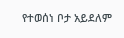የተወሰነ ቦታ አይደለም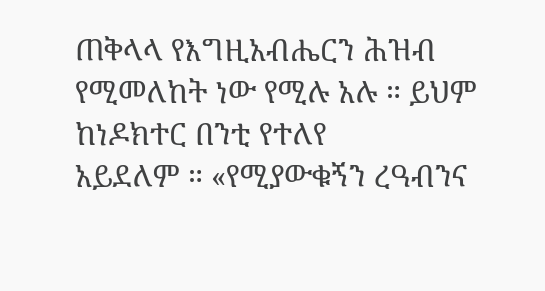ጠቅላላ የእግዚአብሔርን ሕዝብ የሚመለከት ነው የሚሉ አሉ ። ይህም ከነዶክተር በንቲ የተለየ
አይደለም ። «የሚያውቁኝን ረዓብንና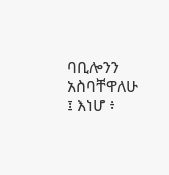ባቢሎንን አስባቸዋለሁ ፤ እነሆ ፥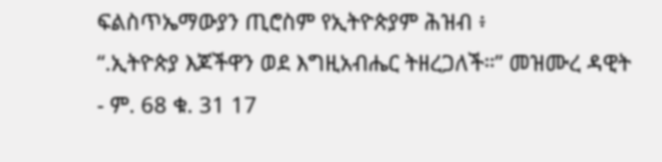ፍልስጥኤማውያን ጢሮስም የኢትዮጵያም ሕዝብ ፥
“.ኢትዮጵያ እጆችዋን ወደ እግዚአብሔር ትዘረጋለች።” መዝሙረ ዳዊት - ም. 68 ቁ. 31 17